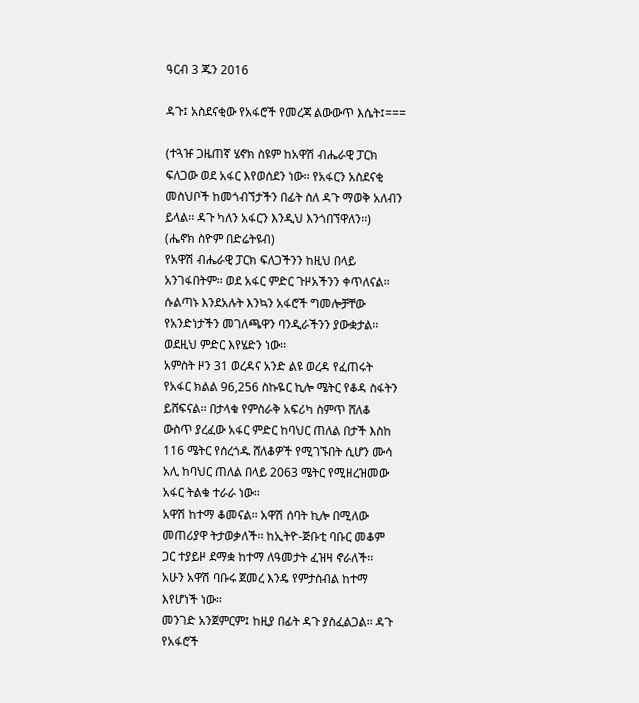ዓርብ 3 ጁን 2016

ዳጉ፤ አስደናቂው የአፋሮች የመረጃ ልውውጥ እሴት፤===

(ተጓዡ ጋዜጠኛ ሄኖክ ስዩም ከአዋሽ ብሔራዊ ፓርክ
ፍለጋው ወደ አፋር እየወሰደን ነው፡፡ የአፋርን አስደናቂ
መስህቦች ከመጎብኘታችን በፊት ስለ ዳጉ ማወቅ አለብን
ይላል፡፡ ዳጉ ካለን አፋርን እንዲህ እንጎበኘዋለን፡፡)
(ሔኖክ ስዮም በድሬትዩብ)
የአዋሽ ብሔራዊ ፓርክ ፍለጋችንን ከዚህ በላይ
አንገፋበትም፡፡ ወደ አፋር ምድር ጉዞአችንን ቀጥለናል፡፡
ሱልጣኑ እንደአሉት እንኳን አፋሮች ግመሎቻቸው
የአንድነታችን መገለጫዋን ባንዲራችንን ያውቋታል፡፡
ወደዚህ ምድር እየሄድን ነው፡፡
አምስት ዞን 31 ወረዳና አንድ ልዩ ወረዳ የፈጠሩት
የአፋር ክልል 96,256 ስኩዬር ኪሎ ሜትር የቆዳ ስፋትን
ይሸፍናል፡፡ በታላቁ የምስራቅ አፍሪካ ስምጥ ሸለቆ
ውስጥ ያረፈው አፋር ምድር ከባህር ጠለል በታች እስከ
116 ሜትር የሰረጎዱ ሸለቆዎች የሚገኙበት ሲሆን ሙሳ
አሊ ከባህር ጠለል በላይ 2063 ሜትር የሚዘረዝመው
አፋር ትልቁ ተራራ ነው፡፡
አዋሽ ከተማ ቆመናል፡፡ አዋሽ ሰባት ኪሎ በሚለው
መጠሪያዋ ትታወቃለች፡፡ ከኢትዮ-ጅቡቲ ባቡር መቆም
ጋር ተያይዞ ደማቋ ከተማ ለዓመታት ፈዝዛ ኖራለች፡፡
አሁን አዋሽ ባቡሩ ጀመረ እንዴ የምታስብል ከተማ
እየሆነች ነው፡፡
መንገድ አንጀምርም፤ ከዚያ በፊት ዳጉ ያስፈልጋል፡፡ ዳጉ
የአፋሮች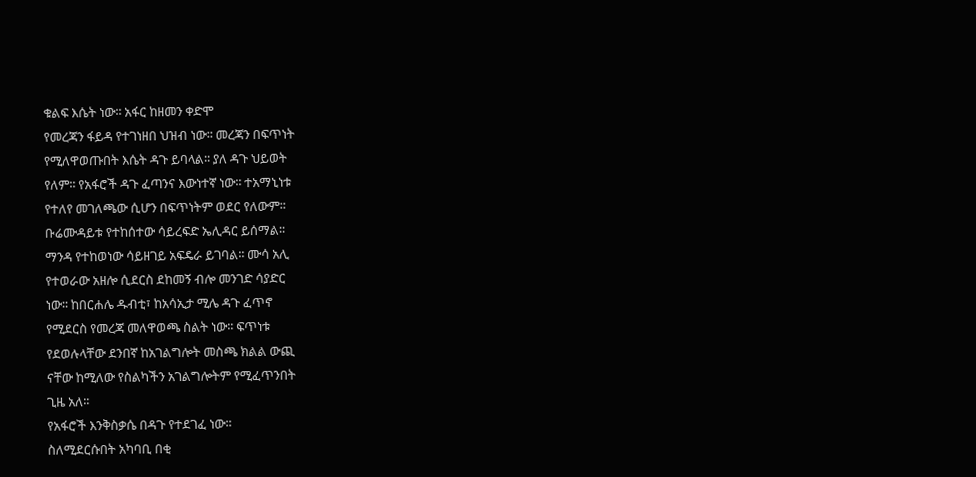ቁልፍ እሴት ነው፡፡ አፋር ከዘመን ቀድሞ
የመረጃን ፋይዳ የተገነዘበ ህዝብ ነው፡፡ መረጃን በፍጥነት
የሚለዋወጡበት እሴት ዳጉ ይባላል፡፡ ያለ ዳጉ ህይወት
የለም፡፡ የአፋሮች ዳጉ ፈጣንና እውነተኛ ነው፡፡ ተአማኒነቱ
የተለየ መገለጫው ሲሆን በፍጥነትም ወደር የለውም፡፡
ቡሬሙዳይቱ የተከሰተው ሳይረፍድ ኤሊዳር ይሰማል፡፡
ማንዳ የተከወነው ሳይዘገይ አፍዴራ ይገባል፡፡ ሙሳ አሊ
የተወራው አዘሎ ሲደርስ ደከመኝ ብሎ መንገድ ሳያድር
ነው፡፡ ከበርሐሌ ዱብቲ፣ ከአሳኢታ ሚሌ ዳጉ ፈጥኖ
የሚደርስ የመረጃ መለዋወጫ ስልት ነው፡፡ ፍጥነቱ
የደወሉላቸው ደንበኛ ከአገልግሎት መስጫ ክልል ውጪ
ናቸው ከሚለው የስልካችን አገልግሎትም የሚፈጥንበት
ጊዜ አለ፡፡
የአፋሮች እንቅስቃሴ በዳጉ የተደገፈ ነው፡፡
ስለሚደርሱበት አካባቢ በቂ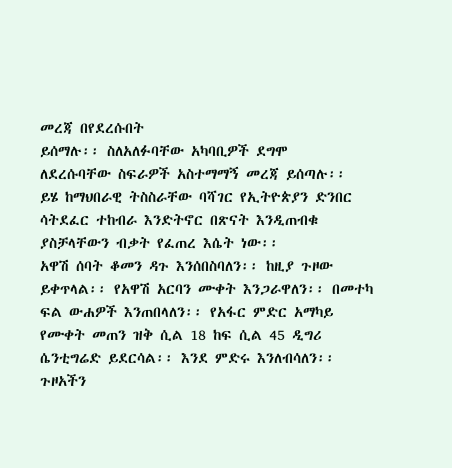መረጃ በየደረሱበት
ይሰማሉ፡፡ ስለአለፉባቸው አካባቢዎች ደግሞ
ለደረሱባቸው ስፍራዎች አስተማማኝ መረጃ ይሰጣሉ፡፡
ይሄ ከማህበራዊ ትስስራቸው ባሻገር የኢትዮጵያን ድንበር
ሳትደፈር ተከብራ እንድትኖር በጽናት እንዲጠብቁ
ያስቻላቸውን ብቃት የፈጠረ እሴት ነው፡፡
አዋሽ ሰባት ቆመን ዳጉ እንሰበስባለን፡፡ ከዚያ ጉዞው
ይቀጥላል፡፡ የአዋሽ አርባን ሙቀት እንጋራዋለን፡፡ በመተካ
ፍል ውሐዎች እንጠበላለን፡፡ የአፋር ምድር አማካይ
የሙቀት መጠን ዝቅ ሲል 18 ከፍ ሲል 45 ዲግሪ
ሴንቲግሬድ ይደርሳል፡፡ እንደ ምድሩ እንለብሳለን፡፡
ጉዞአችን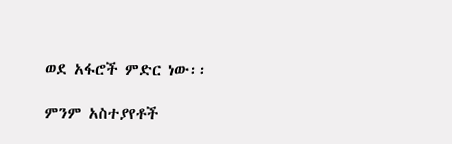ወደ አፋሮች ምድር ነው፡፡

ምንም አስተያየቶች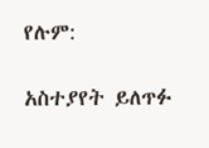የሉም:

አስተያየት ይለጥፉ